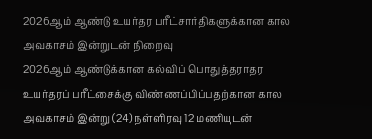2026ஆம் ஆண்டு உயர்தர பரீட்சார்திகளுக்கான கால அவகாசம் இன்றுடன் நிறைவு
2026ஆம் ஆண்டுக்கான கல்விப் பொதுத்தராதர உயர்தரப் பரீட்சைக்கு விண்ணப்பிப்பதற்கான கால அவகாசம் இன்று (24) நள்ளிரவு 12 மணியுடன்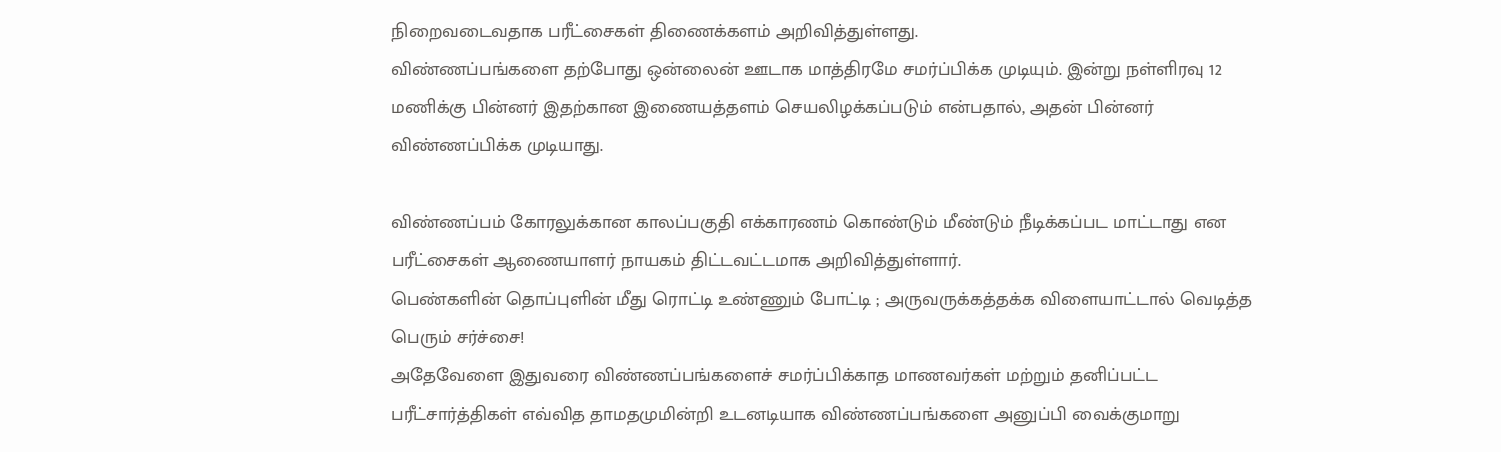நிறைவடைவதாக பரீட்சைகள் திணைக்களம் அறிவித்துள்ளது.
விண்ணப்பங்களை தற்போது ஒன்லைன் ஊடாக மாத்திரமே சமர்ப்பிக்க முடியும். இன்று நள்ளிரவு 12 மணிக்கு பின்னர் இதற்கான இணையத்தளம் செயலிழக்கப்படும் என்பதால், அதன் பின்னர் விண்ணப்பிக்க முடியாது.

விண்ணப்பம் கோரலுக்கான காலப்பகுதி எக்காரணம் கொண்டும் மீண்டும் நீடிக்கப்பட மாட்டாது என பரீட்சைகள் ஆணையாளர் நாயகம் திட்டவட்டமாக அறிவித்துள்ளார்.
பெண்களின் தொப்புளின் மீது ரொட்டி உண்ணும் போட்டி ; அருவருக்கத்தக்க விளையாட்டால் வெடித்த பெரும் சர்ச்சை!
அதேவேளை இதுவரை விண்ணப்பங்களைச் சமர்ப்பிக்காத மாணவர்கள் மற்றும் தனிப்பட்ட பரீட்சார்த்திகள் எவ்வித தாமதமுமின்றி உடனடியாக விண்ணப்பங்களை அனுப்பி வைக்குமாறு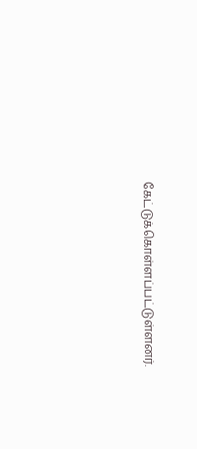கேட்டுக்கொள்ளப்பட்டுள்ளனர்.